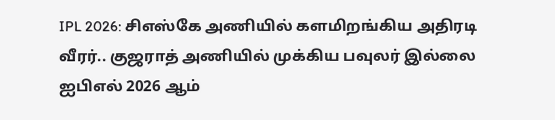IPL 2026: சிஎஸ்கே அணியில் களமிறங்கிய அதிரடி வீரர்.. குஜராத் அணியில் முக்கிய பவுலர் இல்லை
ஐபிஎல் 2026 ஆம்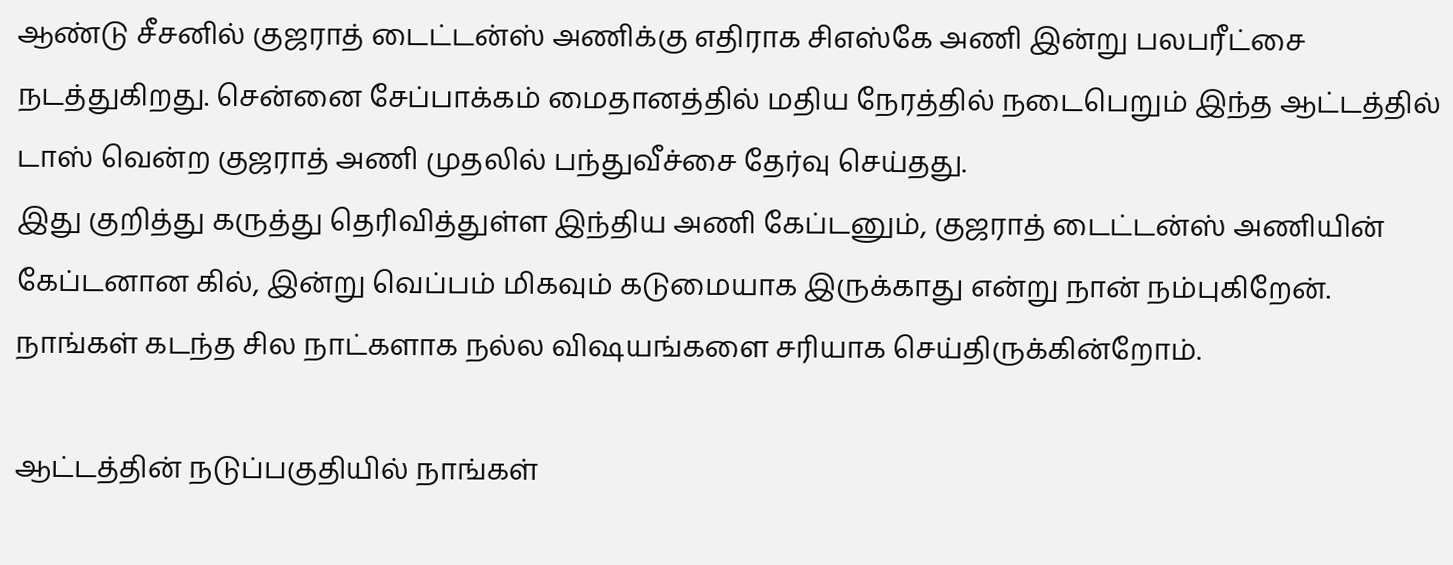ஆண்டு சீசனில் குஜராத் டைட்டன்ஸ் அணிக்கு எதிராக சிஎஸ்கே அணி இன்று பலபரீட்சை நடத்துகிறது. சென்னை சேப்பாக்கம் மைதானத்தில் மதிய நேரத்தில் நடைபெறும் இந்த ஆட்டத்தில் டாஸ் வென்ற குஜராத் அணி முதலில் பந்துவீச்சை தேர்வு செய்தது.
இது குறித்து கருத்து தெரிவித்துள்ள இந்திய அணி கேப்டனும், குஜராத் டைட்டன்ஸ் அணியின் கேப்டனான கில், இன்று வெப்பம் மிகவும் கடுமையாக இருக்காது என்று நான் நம்புகிறேன். நாங்கள் கடந்த சில நாட்களாக நல்ல விஷயங்களை சரியாக செய்திருக்கின்றோம்.

ஆட்டத்தின் நடுப்பகுதியில் நாங்கள்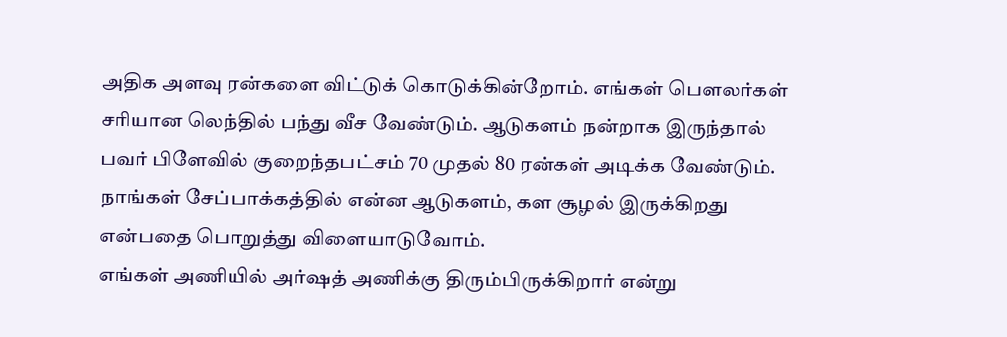அதிக அளவு ரன்களை விட்டுக் கொடுக்கின்றோம். எங்கள் பௌலர்கள் சரியான லெந்தில் பந்து வீச வேண்டும். ஆடுகளம் நன்றாக இருந்தால் பவர் பிளேவில் குறைந்தபட்சம் 70 முதல் 80 ரன்கள் அடிக்க வேண்டும். நாங்கள் சேப்பாக்கத்தில் என்ன ஆடுகளம், கள சூழல் இருக்கிறது என்பதை பொறுத்து விளையாடுவோம்.
எங்கள் அணியில் அர்ஷத் அணிக்கு திரும்பிருக்கிறார் என்று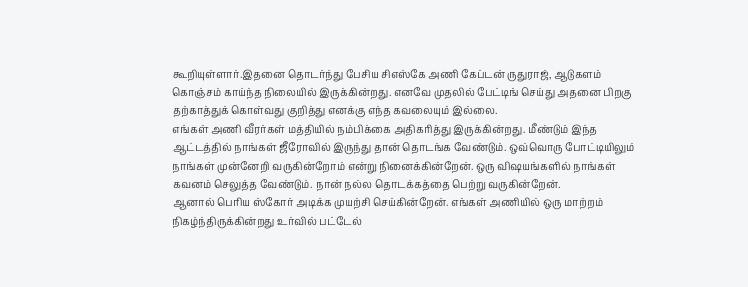கூறியுள்ளார்.இதனை தொடர்ந்து பேசிய சிஎஸ்கே அணி கேப்டன் ருதுராஜ், ஆடுகளம் கொஞ்சம் காய்ந்த நிலையில் இருக்கின்றது. எனவே முதலில் பேட்டிங் செய்து அதனை பிறகு தற்காத்துக் கொள்வது குறித்து எனக்கு எந்த கவலையும் இல்லை.
எங்கள் அணி வீரர்கள் மத்தியில் நம்பிக்கை அதிகரித்து இருக்கின்றது. மீண்டும் இந்த ஆட்டத்தில் நாங்கள் ஜீரோவில் இருந்து தான் தொடங்க வேண்டும். ஒவ்வொரு போட்டியிலும் நாங்கள் முன்னேறி வருகின்றோம் என்று நினைக்கின்றேன். ஒரு விஷயங்களில் நாங்கள் கவனம் செலுத்த வேண்டும். நான் நல்ல தொடக்கத்தை பெற்று வருகின்றேன்.
ஆனால் பெரிய ஸ்கோர் அடிக்க முயற்சி செய்கின்றேன். எங்கள் அணியில் ஒரு மாற்றம் நிகழ்ந்திருக்கின்றது உர்வில் பட்டேல்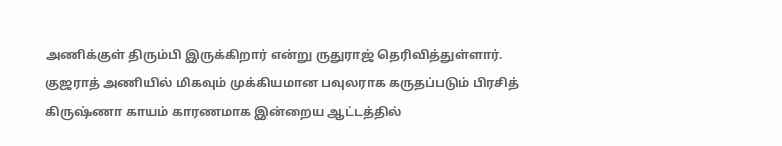அணிக்குள் திரும்பி இருக்கிறார் என்று ருதுராஜ் தெரிவித்துள்ளார். குஜராத் அணியில் மிகவும் முக்கியமான பவுலராக கருதப்படும் பிரசித் கிருஷ்ணா காயம் காரணமாக இன்றைய ஆட்டத்தில்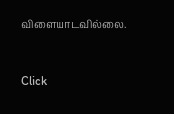விளையாடவில்லை.


Click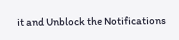it and Unblock the Notifications